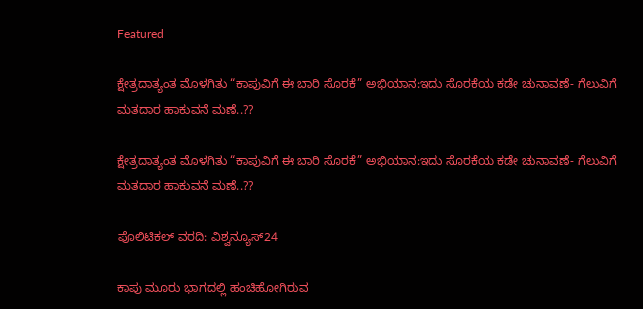Featured

ಕ್ಷೇತ್ರದಾತ್ಯಂತ ಮೊಳಗಿತು “ಕಾಪುವಿಗೆ ಈ ಬಾರಿ ಸೊರಕೆ” ಅಭಿಯಾನ:ಇದು ಸೊರಕೆಯ ಕಡೇ ಚುನಾವಣೆ- ಗೆಲುವಿಗೆ ಮತದಾರ ಹಾಕುವನೆ ಮಣೆ..??

ಕ್ಷೇತ್ರದಾತ್ಯಂತ ಮೊಳಗಿತು “ಕಾಪುವಿಗೆ ಈ ಬಾರಿ ಸೊರಕೆ” ಅಭಿಯಾನ:ಇದು ಸೊರಕೆಯ ಕಡೇ ಚುನಾವಣೆ- ಗೆಲುವಿಗೆ ಮತದಾರ ಹಾಕುವನೆ ಮಣೆ..??

ಪೊಲಿಟಿಕಲ್ ವರದಿ: ವಿಶ್ವನ್ಯೂಸ್24

ಕಾಪು ಮೂರು ಭಾಗದಲ್ಲಿ ಹಂಚಿಹೋಗಿರುವ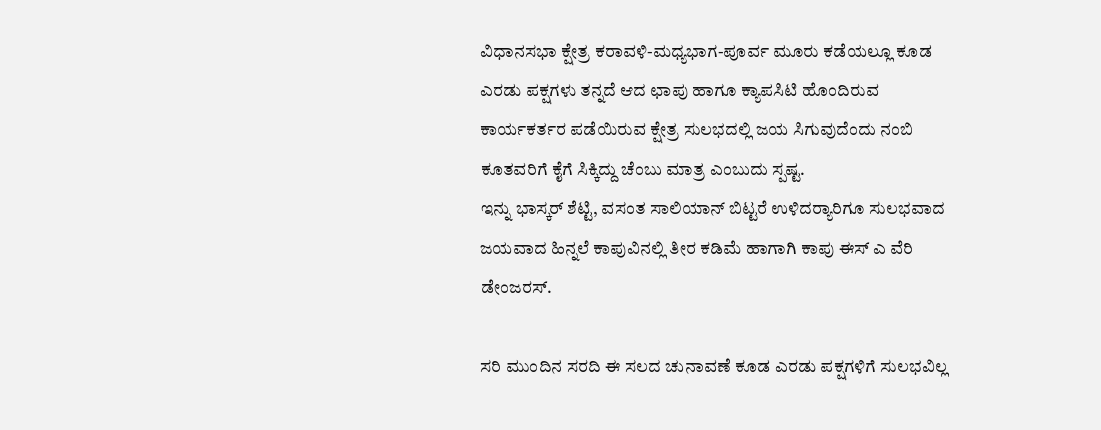ವಿಧಾನಸಭಾ ಕ್ಷೇತ್ರ ಕರಾವಳಿ-ಮಧ್ಯಭಾಗ-ಪೂರ್ವ ಮೂರು ಕಡೆಯಲ್ಲೂ ಕೂಡ ಎರಡು ಪಕ್ಷಗಳು ತನ್ನದೆ ಆದ ಛಾಪು ಹಾಗೂ ಕ್ಯಾಪಸಿಟಿ ಹೊಂದಿರುವ ಕಾರ್ಯಕರ್ತರ ಪಡೆಯಿರುವ ಕ್ಷೇತ್ರ ಸುಲಭದಲ್ಲಿ ಜಯ ಸಿಗುವುದೆಂದು ನಂಬಿ ಕೂತವರಿಗೆ ಕೈಗೆ ಸಿಕ್ಕಿದ್ದು ಚೆಂಬು ಮಾತ್ರ ಎಂಬುದು ಸ್ಪಷ್ಟ.
ಇನ್ನು ಭಾಸ್ಕರ್ ಶೆಟ್ಟಿ, ವಸಂತ ಸಾಲಿಯಾನ್ ಬಿಟ್ಟರೆ ಉಳಿದರ‍್ಯಾರಿಗೂ ಸುಲಭವಾದ ಜಯವಾದ ಹಿನ್ನಲೆ ಕಾಪುವಿನಲ್ಲಿ ತೀರ ಕಡಿಮೆ ಹಾಗಾಗಿ ಕಾಪು ಈಸ್ ಎ ವೆರಿ ಡೇಂಜರಸ್.

ಸರಿ ಮುಂದಿನ ಸರದಿ ಈ ಸಲದ ಚುನಾವಣೆ ಕೂಡ ಎರಡು ಪಕ್ಷಗಳಿಗೆ ಸುಲಭವಿಲ್ಲ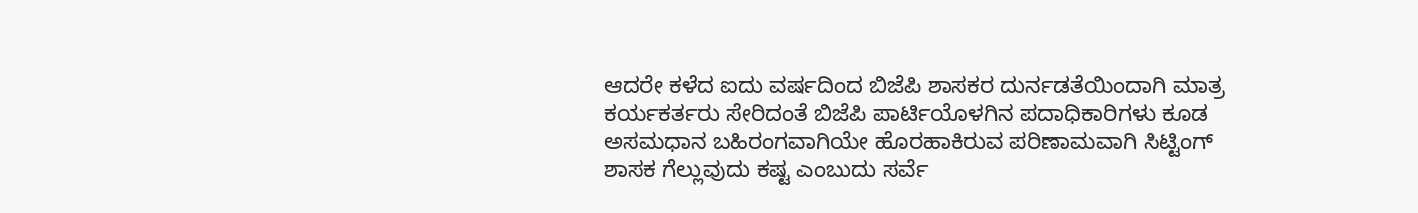ಆದರೇ ಕಳೆದ ಐದು ವರ್ಷದಿಂದ ಬಿಜೆಪಿ ಶಾಸಕರ ದುರ್ನಡತೆಯಿಂದಾಗಿ ಮಾತ್ರ ಕರ್ಯಕರ್ತರು ಸೇರಿದಂತೆ ಬಿಜೆಪಿ ಪಾರ್ಟಿಯೊಳಗಿನ ಪದಾಧಿಕಾರಿಗಳು ಕೂಡ ಅಸಮಧಾನ ಬಹಿರಂಗವಾಗಿಯೇ ಹೊರಹಾಕಿರುವ ಪರಿಣಾಮವಾಗಿ ಸಿಟ್ಟಿಂಗ್ ಶಾಸಕ ಗೆಲ್ಲುವುದು ಕಷ್ಟ ಎಂಬುದು ಸರ್ವೆ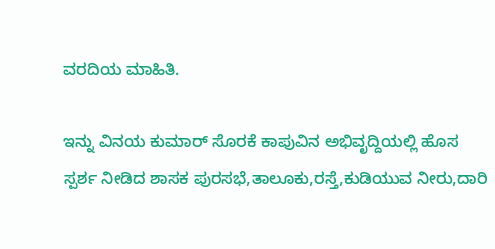ವರದಿಯ ಮಾಹಿತಿ.

ಇನ್ನು ವಿನಯ ಕುಮಾರ್ ಸೊರಕೆ ಕಾಪುವಿನ ಅಭಿವೃದ್ದಿಯಲ್ಲಿ ಹೊಸ ಸ್ಪರ್ಶ ನೀಡಿದ ಶಾಸಕ ಪುರಸಭೆ,ತಾಲೂಕು,ರಸ್ತೆ,ಕುಡಿಯುವ ನೀರು,ದಾರಿ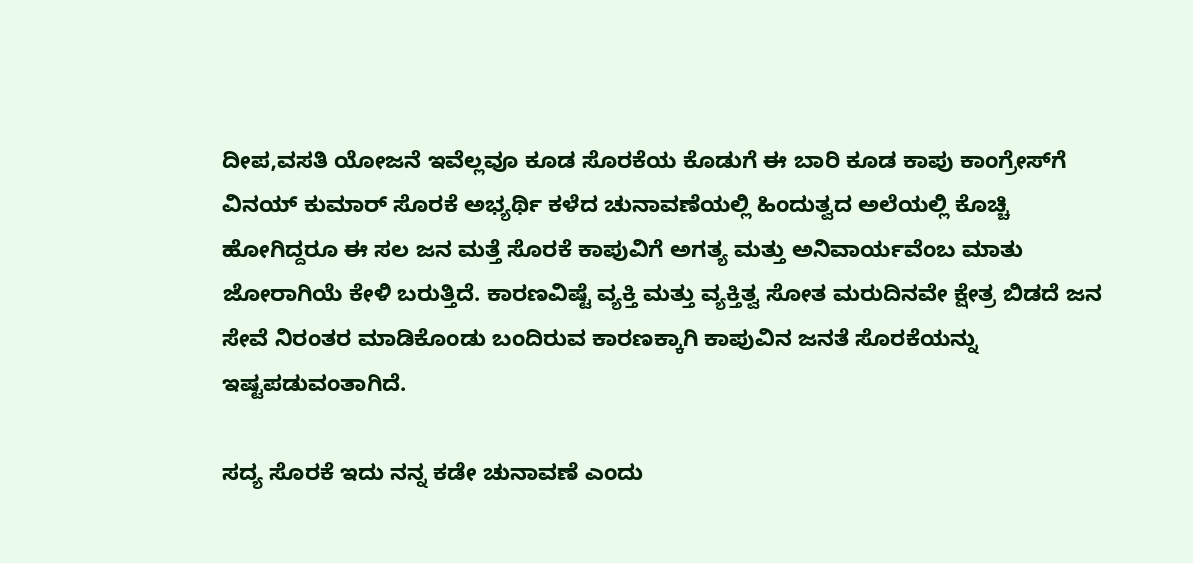ದೀಪ,ವಸತಿ ಯೋಜನೆ ಇವೆಲ್ಲವೂ ಕೂಡ ಸೊರಕೆಯ ಕೊಡುಗೆ ಈ ಬಾರಿ ಕೂಡ ಕಾಪು ಕಾಂಗ್ರೇಸ್‌ಗೆ ವಿನಯ್ ಕುಮಾರ್ ಸೊರಕೆ ಅಭ್ಯರ್ಥಿ ಕಳೆದ ಚುನಾವಣೆಯಲ್ಲಿ ಹಿಂದುತ್ವದ ಅಲೆಯಲ್ಲಿ ಕೊಚ್ಚಿ ಹೋಗಿದ್ದರೂ ಈ ಸಲ ಜನ ಮತ್ತೆ ಸೊರಕೆ ಕಾಪುವಿಗೆ ಅಗತ್ಯ ಮತ್ತು ಅನಿವಾರ್ಯವೆಂಬ ಮಾತು ಜೋರಾಗಿಯೆ ಕೇಳಿ ಬರುತ್ತಿದೆ. ಕಾರಣವಿಷ್ಟೆ ವ್ಯಕ್ತಿ ಮತ್ತು ವ್ಯಕ್ತಿತ್ವ ಸೋತ ಮರುದಿನವೇ ಕ್ಷೇತ್ರ ಬಿಡದೆ ಜನ ಸೇವೆ ನಿರಂತರ ಮಾಡಿಕೊಂಡು ಬಂದಿರುವ ಕಾರಣಕ್ಕಾಗಿ ಕಾಪುವಿನ ಜನತೆ ಸೊರಕೆಯನ್ನು ಇಷ್ಟಪಡುವಂತಾಗಿದೆ.

ಸದ್ಯ ಸೊರಕೆ ಇದು ನನ್ನ ಕಡೇ ಚುನಾವಣೆ ಎಂದು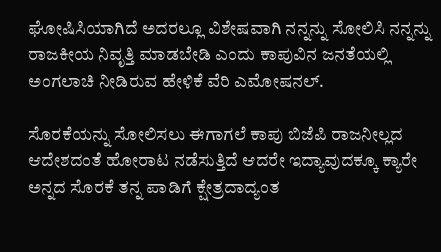ಘೋಷಿಸಿಯಾಗಿದೆ ಅದರಲ್ಲೂ ವಿಶೇಷವಾಗಿ ನನ್ನನ್ನು ಸೋಲಿಸಿ ನನ್ನನ್ನು ರಾಜಕೀಯ ನಿವೃತ್ತಿ ಮಾಡಬೇಡಿ ಎಂದು ಕಾಪುವಿನ ಜನತೆಯಲ್ಲಿ ಅಂಗಲಾಚಿ ನೀಡಿರುವ ಹೇಳಿಕೆ ವೆರಿ ಎಮೋಷನಲ್.

ಸೊರಕೆಯನ್ನು ಸೋಲಿಸಲು ಈಗಾಗಲೆ ಕಾಪು ಬಿಜೆಪಿ ರಾಜನೀಲ್ಲದ ಆದೇಶದಂತೆ ಹೋರಾಟ ನಡೆಸುತ್ತಿದೆ ಆದರೇ ಇದ್ಯಾವುದಕ್ಕೂ ಕ್ಯಾರೇ ಅನ್ನದ ಸೊರಕೆ ತನ್ನ ಪಾಡಿಗೆ ಕ್ಷೇತ್ರದಾದ್ಯಂತ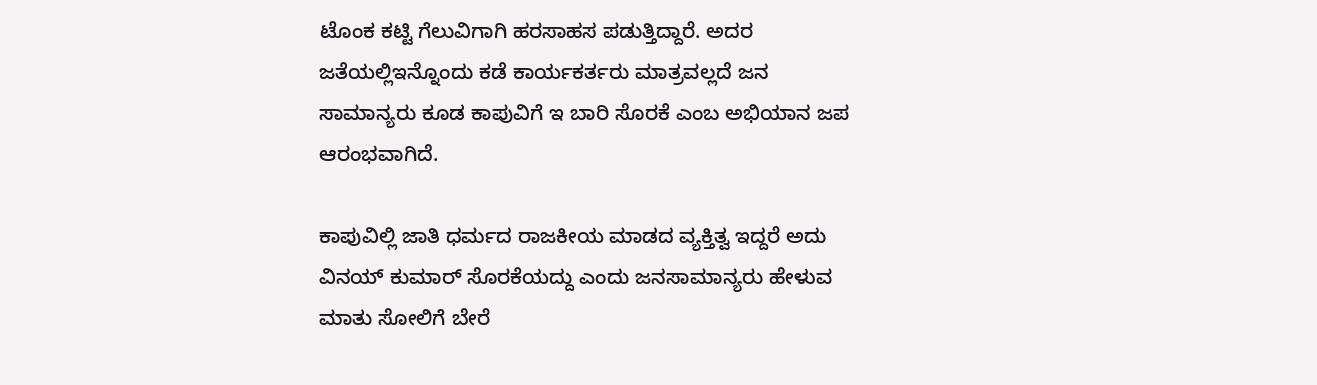ಟೊಂಕ ಕಟ್ಟಿ ಗೆಲುವಿಗಾಗಿ ಹರಸಾಹಸ ಪಡುತ್ತಿದ್ದಾರೆ. ಅದರ ಜತೆಯಲ್ಲಿಇನ್ನೊಂದು ಕಡೆ ಕಾರ್ಯಕರ್ತರು ಮಾತ್ರವಲ್ಲದೆ ಜನ ಸಾಮಾನ್ಯರು ಕೂಡ ಕಾಪುವಿಗೆ ಇ ಬಾರಿ ಸೊರಕೆ ಎಂಬ ಅಭಿಯಾನ ಜಪ ಆರಂಭವಾಗಿದೆ.

ಕಾಪುವಿಲ್ಲಿ ಜಾತಿ ಧರ್ಮದ ರಾಜಕೀಯ ಮಾಡದ ವ್ಯಕ್ತಿತ್ವ ಇದ್ದರೆ ಅದು ವಿನಯ್ ಕುಮಾರ್ ಸೊರಕೆಯದ್ದು ಎಂದು ಜನಸಾಮಾನ್ಯರು ಹೇಳುವ ಮಾತು ಸೋಲಿಗೆ ಬೇರೆ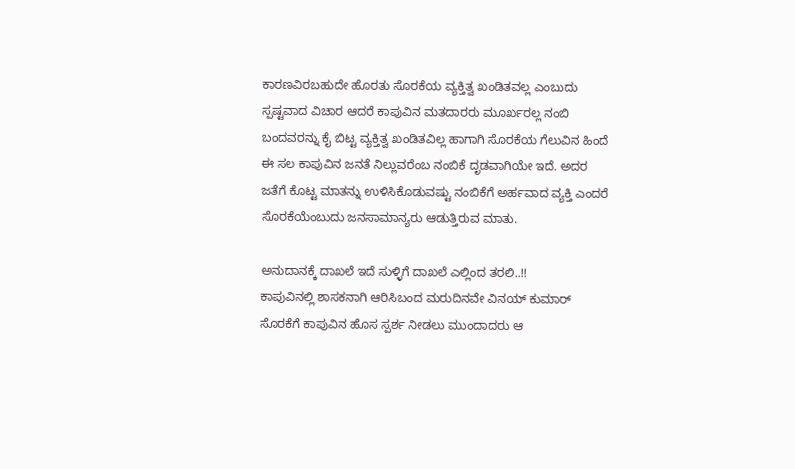ಕಾರಣವಿರಬಹುದೇ ಹೊರತು ಸೊರಕೆಯ ವ್ಯಕ್ತಿತ್ವ ಖಂಡಿತವಲ್ಲ ಎಂಬುದು ಸ್ಪಷ್ಟವಾದ ವಿಚಾರ ಆದರೆ ಕಾಪುವಿನ ಮತದಾರರು ಮೂರ್ಖರಲ್ಲ ನಂಬಿ ಬಂದವರನ್ನು ಕೈ ಬಿಟ್ಟ ವ್ಯಕ್ತಿತ್ವ ಖಂಡಿತವಿಲ್ಲ ಹಾಗಾಗಿ ಸೊರಕೆಯ ಗೆಲುವಿನ ಹಿಂದೆ ಈ ಸಲ ಕಾಪುವಿನ ಜನತೆ ನಿಲ್ಲುವರೆಂಬ ನಂಬಿಕೆ ದೃಡವಾಗಿಯೇ ಇದೆ. ಅದರ ಜತೆಗೆ ಕೊಟ್ಟ ಮಾತನ್ನು ಉಳಿಸಿಕೊಡುವಷ್ಟು ನಂಬಿಕೆಗೆ ಅರ್ಹವಾದ ವ್ಯಕ್ತಿ ಎಂದರೆ ಸೊರಕೆಯೆಂಬುದು ಜನಸಾಮಾನ್ಯರು ಆಡುತ್ತಿರುವ ಮಾತು.

ಅನುದಾನಕ್ಕೆ ದಾಖಲೆ ಇದೆ ಸುಳ್ಳಿಗೆ ದಾಖಲೆ ಎಲ್ಲಿಂದ ತರಲಿ..!!
ಕಾಪುವಿನಲ್ಲಿ ಶಾಸಕನಾಗಿ ಆರಿಸಿಬಂದ ಮರುದಿನವೇ ವಿನಯ್ ಕುಮಾರ್ ಸೊರಕೆಗೆ ಕಾಪುವಿನ ಹೊಸ ಸ್ಪರ್ಶ ನೀಡಲು ಮುಂದಾದರು ಆ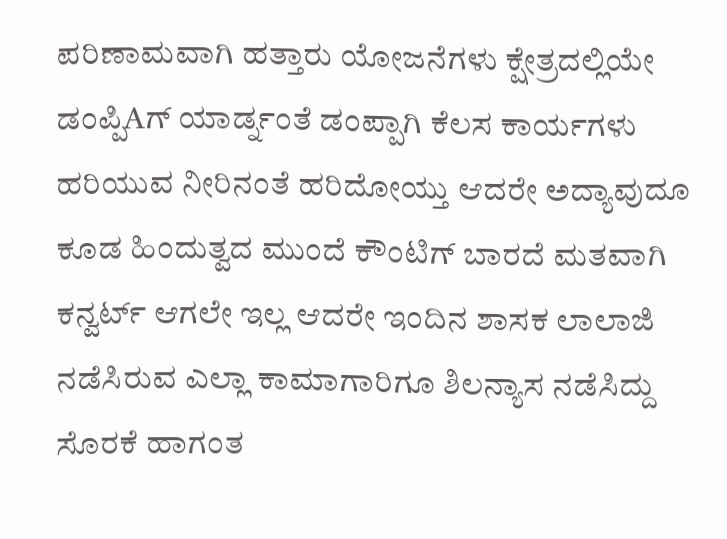ಪರಿಣಾಮವಾಗಿ ಹತ್ತಾರು ಯೋಜನೆಗಳು ಕ್ಷೇತ್ರದಲ್ಲಿಯೇ ಡಂಪ್ಪಿAಗ್ ಯಾರ್ಡ್ನಂತೆ ಡಂಪ್ಪಾಗಿ ಕೆಲಸ ಕಾರ್ಯಗಳು ಹರಿಯುವ ನೀರಿನಂತೆ ಹರಿದೋಯ್ತು ಆದರೇ ಅದ್ಯಾವುದೂ ಕೂಡ ಹಿಂದುತ್ವದ ಮುಂದೆ ಕೌಂಟಿಗ್ ಬಾರದೆ ಮತವಾಗಿ ಕನ್ವರ್ಟ್ ಆಗಲೇ ಇಲ್ಲ ಆದರೇ ಇಂದಿನ ಶಾಸಕ ಲಾಲಾಜಿ ನಡೆಸಿರುವ ಎಲ್ಲಾ ಕಾಮಾಗಾರಿಗೂ ಶಿಲನ್ಯಾಸ ನಡೆಸಿದ್ದು ಸೊರಕೆ ಹಾಗಂತ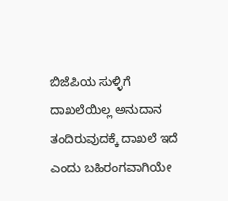ಬಿಜೆಪಿಯ ಸುಳ್ಳಿಗೆ ದಾಖಲೆಯಿಲ್ಲ ಅನುದಾನ ತಂದಿರುವುದಕ್ಕೆ ದಾಖಲೆ ಇದೆ ಎಂದು ಬಹಿರಂಗವಾಗಿಯೇ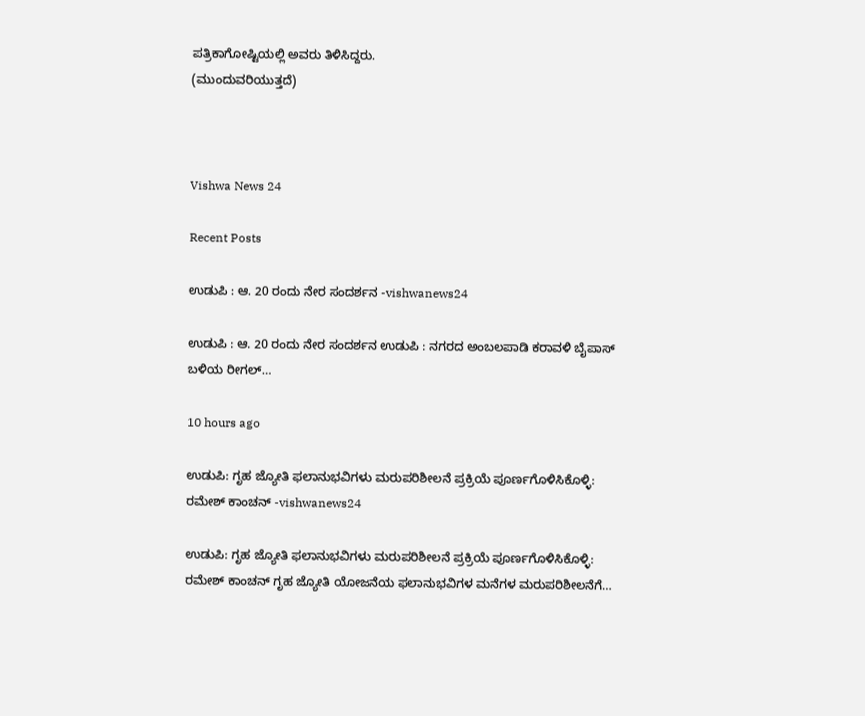ಪತ್ರಿಕಾಗೋಷ್ಟಿಯಲ್ಲಿ ಅವರು ತಿಳಿಸಿದ್ದರು.
(ಮುಂದುವರಿಯುತ್ತದೆ)



Vishwa News 24

Recent Posts

ಉಡುಪಿ : ಆ. 20 ರಂದು ನೇರ ಸಂದರ್ಶನ -vishwanews24

ಉಡುಪಿ : ಆ. 20 ರಂದು ನೇರ ಸಂದರ್ಶನ ಉಡುಪಿ : ನಗರದ ಅಂಬಲಪಾಡಿ ಕರಾವಳಿ ಬೈಪಾಸ್ ಬಳಿಯ ರೀಗಲ್…

10 hours ago

ಉಡುಪಿ: ಗೃಹ ಜ್ಯೋತಿ ಫಲಾನುಭವಿಗಳು ಮರುಪರಿಶೀಲನೆ ಪ್ರಕ್ರಿಯೆ ಪೂರ್ಣಗೊಳಿಸಿಕೊಳ್ಳಿ: ರಮೇಶ್ ಕಾಂಚನ್ -vishwanews24

ಉಡುಪಿ: ಗೃಹ ಜ್ಯೋತಿ ಫಲಾನುಭವಿಗಳು ಮರುಪರಿಶೀಲನೆ ಪ್ರಕ್ರಿಯೆ ಪೂರ್ಣಗೊಳಿಸಿಕೊಳ್ಳಿ: ರಮೇಶ್ ಕಾಂಚನ್ ಗೃಹ ಜ್ಯೋತಿ ಯೋಜನೆಯ ಫಲಾನುಭವಿಗಳ ಮನೆಗಳ ಮರುಪರಿಶೀಲನೆಗೆ…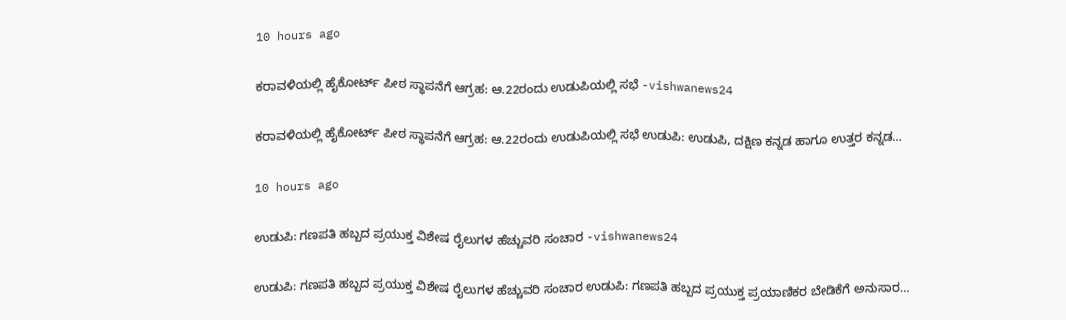10 hours ago

ಕರಾವಳಿಯಲ್ಲಿ ಹೈಕೋರ್ಟ್ ಪೀಠ ಸ್ಥಾಪನೆಗೆ ಆಗ್ರಹ: ಆ.22ರಂದು ಉಡುಪಿಯಲ್ಲಿ ಸಭೆ -vishwanews24

ಕರಾವಳಿಯಲ್ಲಿ ಹೈಕೋರ್ಟ್ ಪೀಠ ಸ್ಥಾಪನೆಗೆ ಆಗ್ರಹ: ಆ.22ರಂದು ಉಡುಪಿಯಲ್ಲಿ ಸಭೆ ಉಡುಪಿ: ಉಡುಪಿ, ದಕ್ಷಿಣ ಕನ್ನಡ ಹಾಗೂ ಉತ್ತರ ಕನ್ನಡ…

10 hours ago

ಉಡುಪಿ: ಗಣಪತಿ ಹಬ್ಬದ ಪ್ರಯುಕ್ತ ವಿಶೇಷ ರೈಲುಗಳ ಹೆಚ್ಚುವರಿ ಸಂಚಾರ -vishwanews24

ಉಡುಪಿ: ಗಣಪತಿ ಹಬ್ಬದ ಪ್ರಯುಕ್ತ ವಿಶೇಷ ರೈಲುಗಳ ಹೆಚ್ಚುವರಿ ಸಂಚಾರ ಉಡುಪಿ: ಗಣಪತಿ ಹಬ್ಬದ ಪ್ರಯುಕ್ತ ಪ್ರಯಾಣಿಕರ ಬೇಡಿಕೆಗೆ ಅನುಸಾರ…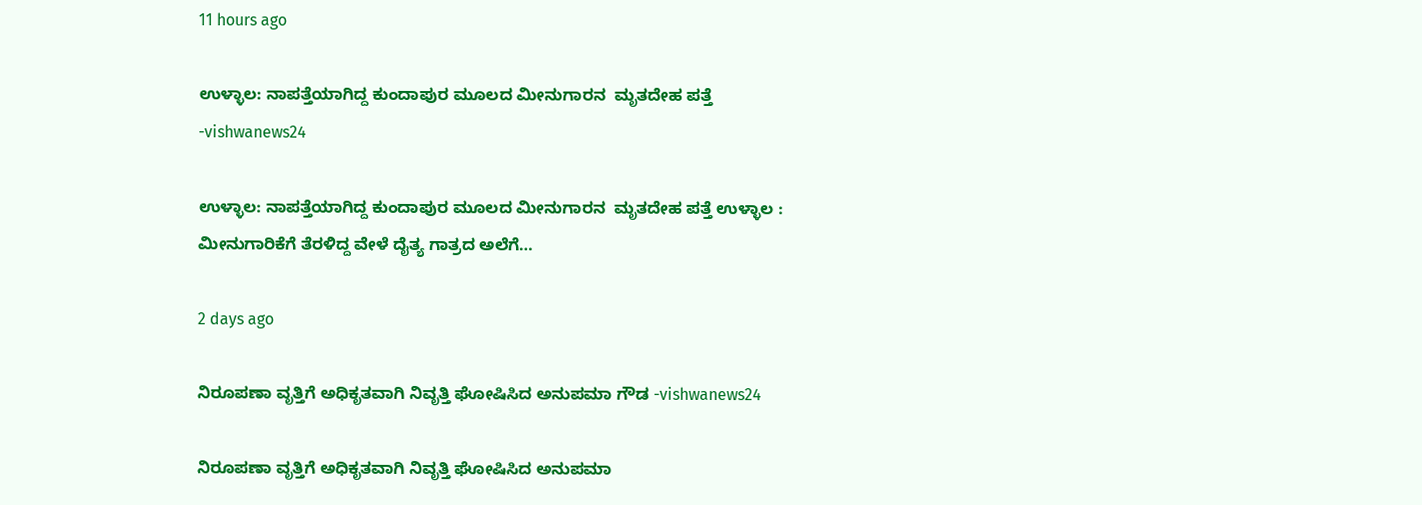11 hours ago

ಉಳ್ಳಾಲ: ನಾಪತ್ತೆಯಾಗಿದ್ದ ಕುಂದಾಪುರ ಮೂಲದ ಮೀನುಗಾರನ  ಮೃತದೇಹ ಪತ್ತೆ -vishwanews24

ಉಳ್ಳಾಲ: ನಾಪತ್ತೆಯಾಗಿದ್ದ ಕುಂದಾಪುರ ಮೂಲದ ಮೀನುಗಾರನ  ಮೃತದೇಹ ಪತ್ತೆ ಉಳ್ಳಾಲ : ಮೀನುಗಾರಿಕೆಗೆ ತೆರಳಿದ್ದ ವೇಳೆ ದೈತ್ಯ ಗಾತ್ರದ ಅಲೆಗೆ…

2 days ago

ನಿರೂಪಣಾ ವೃತ್ತಿಗೆ ಅಧಿಕೃತವಾಗಿ ನಿವೃತ್ತಿ ಘೋಷಿಸಿದ ಅನುಪಮಾ ಗೌಡ -vishwanews24

ನಿರೂಪಣಾ ವೃತ್ತಿಗೆ ಅಧಿಕೃತವಾಗಿ ನಿವೃತ್ತಿ ಘೋಷಿಸಿದ ಅನುಪಮಾ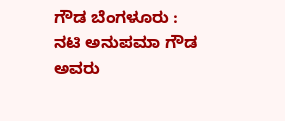ಗೌಡ ಬೆಂಗಳೂರು : ನಟಿ ಅನುಪಮಾ ಗೌಡ ಅವರು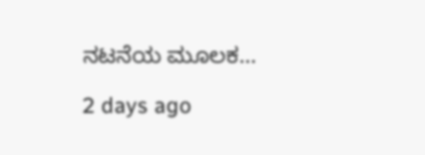ನಟನೆಯ ಮೂಲಕ…

2 days ago